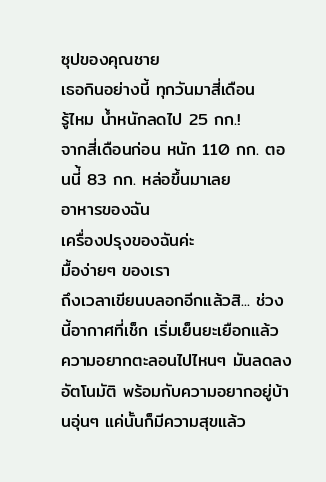ซุปของคุณชาย
เธอกินอย่างนี้ ทุกวันมาสี่เดือน
รู้ไหม น้ำหนักลดไป 25 กก.!
จากสี่เดือนก่อน หนัก 110 กก. ตอนนี่้ 83 กก. หล่อขึ้นมาเลย
อาหารของฉัน
เครื่องปรุงของฉันค่ะ
มื้อง่ายๆ ของเรา
ถึงเวลาเขียนบลอกอีกแล้วสิ... ช่วงนี้อากาศที่เช็ก เริ่มเย็นยะเยือกแล้ว ความอยากตะลอนไปไหนๆ มันลดลงอัตโนมัติ พร้อมกับความอยากอยู่บ้านอุ่นๆ แค่นั้นก็มีความสุขแล้ว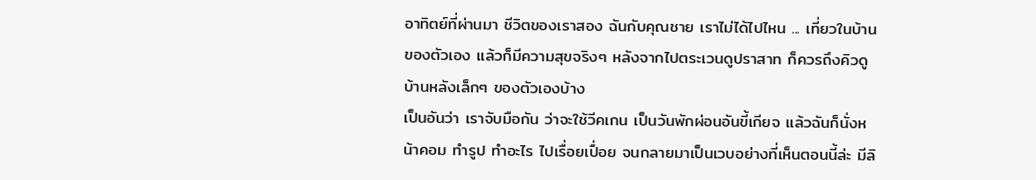อาทิตย์ที่ผ่านมา ชีวิตของเราสอง ฉันกับคุณชาย เราไม่ได้ไปไหน ... เที่ยวในบ้านของตัวเอง แล้วก็มีความสุขจริงๆ หลังจากไปตระเวนดูปราสาท ก็ควรถึงคิวดูบ้านหลังเล็กๆ ของตัวเองบ้าง
เป็นอันว่า เราจับมือกัน ว่าจะใช้วีคเกน เป็นวันพักผ่อนอันขี้เกียจ แล้วฉันก็นั่งหน้าคอม ทำรูป ทำอะไร ไปเรื่อยเปื่อย จนกลายมาเป็นเวบอย่างที่เห็นตอนนี้ล่ะ มีลิ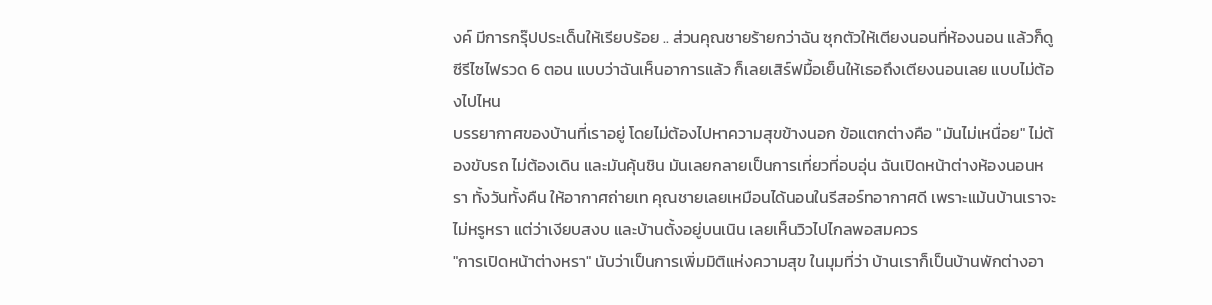งค์ มีการกรุ๊ปประเด็นให้เรียบร้อย .. ส่วนคุณชายร้ายกว่าฉัน ซุกตัวให้เตียงนอนที่ห้องนอน แล้วก็ดูซีรีไซไฟรวด 6 ตอน แบบว่าฉันเห็นอาการแล้ว ก็เลยเสิร์ฟมื้อเย็นให้เธอถึงเตียงนอนเลย แบบไม่ต้องไปไหน
บรรยากาศของบ้านที่เราอยู่ โดยไม่ต้องไปหาความสุขข้างนอก ข้อแตกต่างคือ "มันไม่เหนื่อย" ไม่ต้องขับรถ ไม่ต้องเดิน และมันคุ้นชิน มันเลยกลายเป็นการเที่ยวที่อบอุ่น ฉันเปิดหน้าต่างห้องนอนหรา ทั้งวันทั้งคืน ให้อากาศถ่ายเท คุณชายเลยเหมือนได้นอนในรีสอร์ทอากาศดี เพราะแม้นบ้านเราจะไม่หรูหรา แต่ว่าเงียบสงบ และบ้านตั้งอยู่บนเนิน เลยเห็นวิวไปไกลพอสมควร
"การเปิดหน้าต่างหรา" นับว่าเป็นการเพิ่มมิติแห่งความสุข ในมุมที่ว่า บ้านเราก็เป็นบ้านพักต่างอา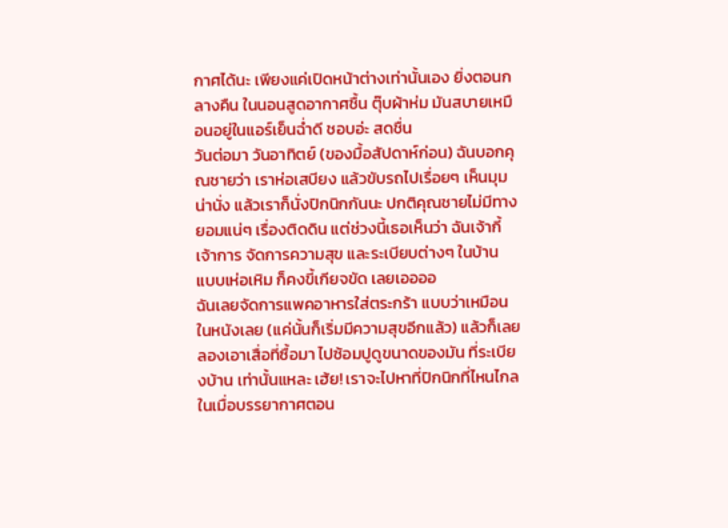กาศได้นะ เพียงแค่เปิดหน้าต่างเท่านั้นเอง ยิ่งตอนกลางคืน ในนอนสูดอากาศชื้น ตุ๊บผ้าห่ม มันสบายเหมือนอยู่ในแอร์เย็นฉ่ำดี ชอบอ่ะ สดชื่น
วันต่อมา วันอาทิตย์ (ของมื้อสัปดาห์ก่อน) ฉันบอกคุณชายว่า เราห่อเสบียง แล้วขับรถไปเรื่อยๆ เห็นมุมน่านั่ง แล้วเราก็นั่งปิกนิกกันนะ ปกติคุณชายไม่มีทางยอมแน่ๆ เรื่องติดดิน แต่ช่วงนี้เธอเห็นว่า ฉันเจ้ากี้เจ้าการ จัดการความสุข และระเบียบต่างๆ ในบ้าน แบบเห่อเหิม ก็คงขี้เกียจขัด เลยเออออ
ฉันเลยจัดการแพคอาหารใส่ตระกร้า แบบว่าเหมือนในหนังเลย (แค่นั้นก็เริ่มมีความสุขอีกแล้ว) แล้วก็เลยลองเอาเสื่อที่ซื้อมา ไปซ้อมปูดูขนาดของมัน ที่ระเบียงบ้าน เท่านั้นแหละ เฮ้ย! เราจะไปหาที่ปิกนิกที่ไหนไกล ในเมื่อบรรยากาศตอน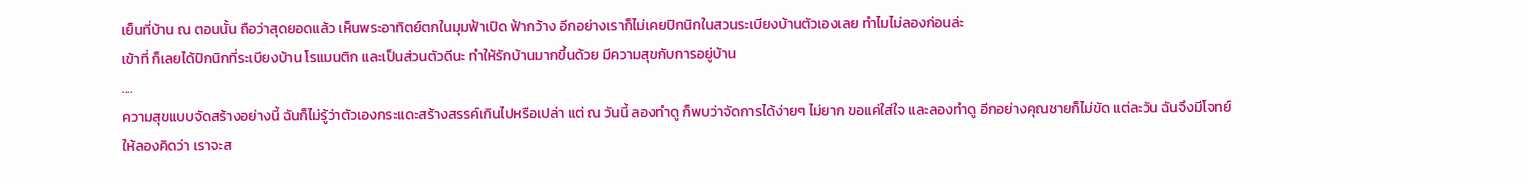เย็นที่บ้าน ณ ตอนนั้น ถือว่าสุดยอดแล้ว เห็นพระอาทิตย์ตกในมุมฟ้าเปิด ฟ้ากว้าง อีกอย่างเราก็ไม่เคยปิกนิกในสวนระเบียงบ้านตัวเองเลย ทำไมไม่ลองก่อนล่ะ
เข้าที่ ก็เลยได้ปิกนิกที่ระเบียงบ้าน โรแมนติก และเป็นส่วนตัวดีนะ ทำให้รักบ้านมากขึ้นด้วย มีความสุขกับการอยู่บ้าน
....
ความสุขแบบจัดสร้างอย่างนี้ ฉันก็ไม่รู้ว่าตัวเองกระแดะสร้างสรรค์เกินไปหรือเปล่า แต่ ณ วันนี้ ลองทำดู ก็พบว่าจัดการได้ง่ายๆ ไม่ยาก ขอแค่ใส่ใจ และลองทำดู อีกอย่างคุณชายก็ไม่ขัด แต่ละวัน ฉันจึงมีโจทย์ให้ลองคิดว่า เราจะส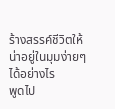ร้างสรรค์ชีวิตให้น่าอยู่ในมุมง่ายๆ ได้อย่างไร
พูดไป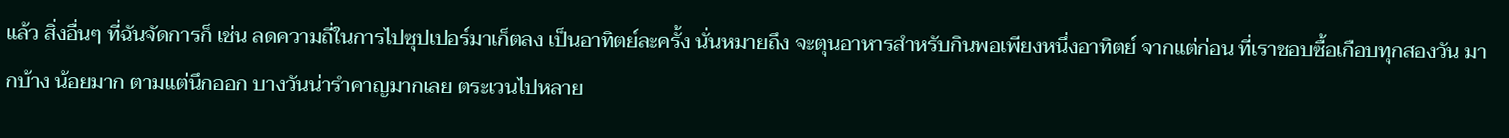แล้ว สิ่งอื่นๆ ที่ฉันจัดการก็ เช่น ลดความถี่ในการไปซุปเปอร์มาเก็ตลง เป็นอาทิตย์ละครั้ง นั่นหมายถึง จะตุนอาหารสำหรับกินพอเพียงหนึ่งอาทิตย์ จากแต่ก่อน ที่เราชอบซื้อเกือบทุกสองวัน มากบ้าง น้อยมาก ตามแต่นึกออก บางวันน่ารำคาญมากเลย ตระเวนไปหลาย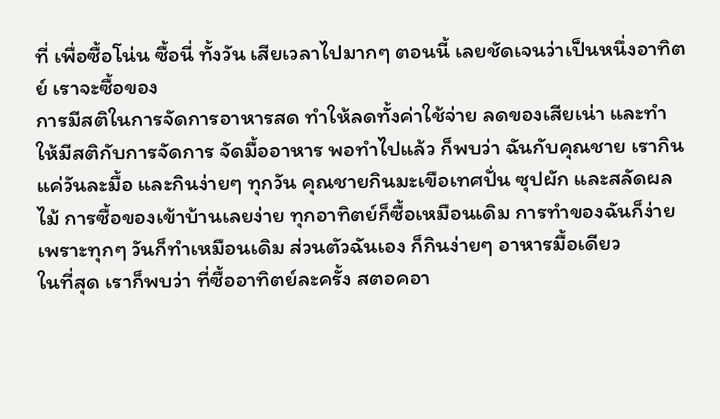ที่ เพื่อซื้อโน่น ซื้อนี่ ทั้งวัน เสียเวลาไปมากๆ ตอนนี้ เลยชัดเจนว่าเป็นหนึ่งอาทิตย์ เราจะซื้อของ
การมีสติในการจัดการอาหารสด ทำให้ลดทั้งค่าใช้จ่าย ลดของเสียเน่า และทำให้มีสติกับการจัดการ จัดมื้ออาหาร พอทำไปแล้ว ก็พบว่า ฉันกับคุณชาย เรากินแค่วันละมื้อ และกินง่ายๆ ทุกวัน คุณชายกินมะเขือเทศปั่น ซุปผัก และสลัดผลไม้ การซื้อของเข้าบ้านเลยง่าย ทุกอาทิตย์ก็ซื้อเหมือนเดิม การทำของฉันก็ง่าย เพราะทุกๆ วันก็ทำเหมือนเดิม ส่วนตัวฉันเอง ก็กินง่ายๆ อาหารมื้อเดียว
ในที่สุด เราก็พบว่า ที่ซื้ออาทิตย์ละครั้ง สตอคอา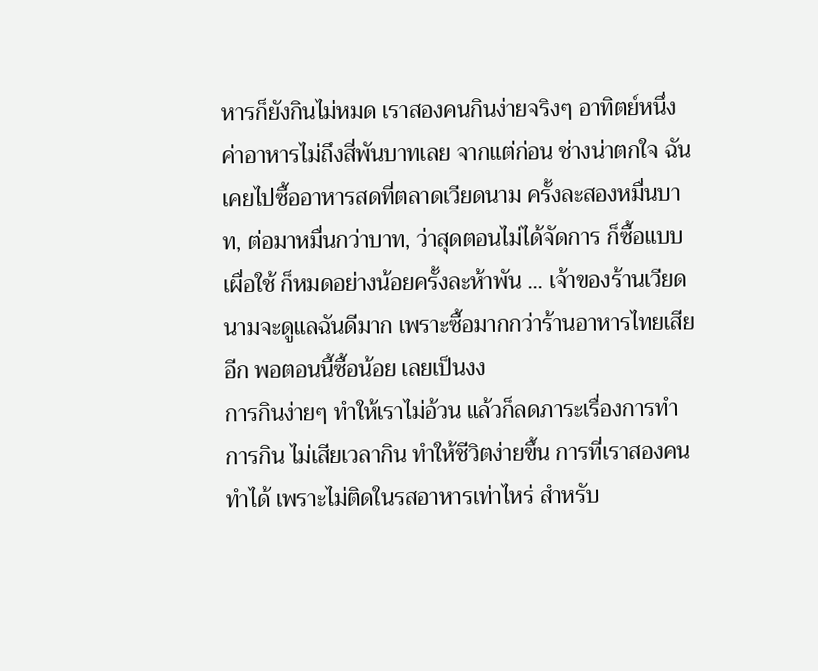หารก็ยังกินไม่หมด เราสองคนกินง่ายจริงๆ อาทิตย์หนึ่ง ค่าอาหารไม่ถึงสี่พันบาทเลย จากแต่ก่อน ช่างน่าตกใจ ฉันเคยไปซื้ออาหารสดที่ตลาดเวียดนาม ครั้งละสองหมื่นบาท, ต่อมาหมื่นกว่าบาท, ว่าสุดตอนไม่ได้จัดการ ก็ซื้อแบบเผื่อใช้ ก็หมดอย่างน้อยครั้งละห้าพัน ... เจ้าของร้านเวียดนามจะดูแลฉันดีมาก เพราะซื้อมากกว่าร้านอาหารไทยเสียอีก พอตอนนี้ซื้อน้อย เลยเป็นงง
การกินง่ายๆ ทำให้เราไม่อ้วน แล้วก็ลดภาระเรื่องการทำ การกิน ไม่เสียเวลากิน ทำให้ชีวิตง่ายขึ้น การที่เราสองคนทำได้ เพราะไม่ติดในรสอาหารเท่าไหร่ สำหรับ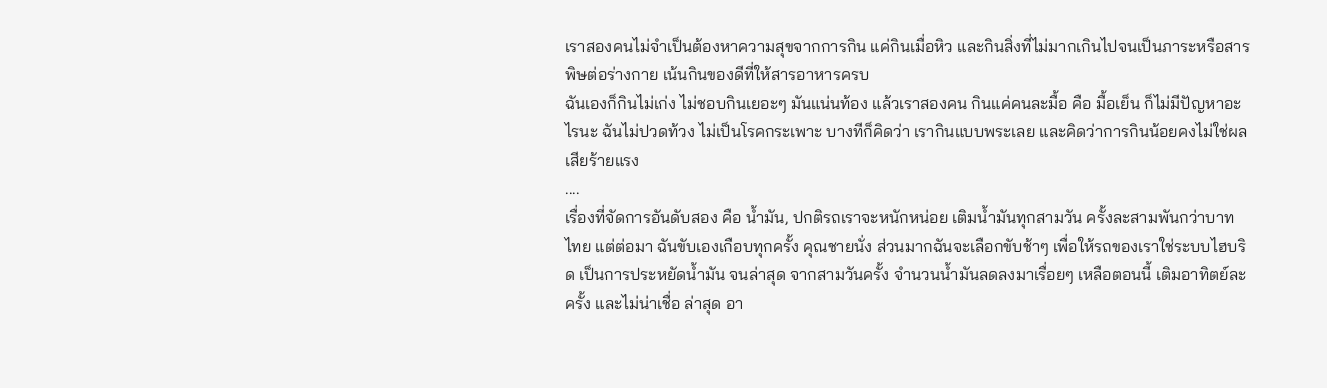เราสองคนไม่จำเป็นต้องหาความสุขจากการกิน แค่กินเมื่อหิว และกินสิ่งที่ไม่มากเกินไปจนเป็นภาระหรือสารพิษต่อร่างกาย เน้นกินของดีที่ให้สารอาหารครบ
ฉันเองก็กินไม่เก่ง ไม่ชอบกินเยอะๆ มันแน่นท้อง แล้วเราสองคน กินแค่คนละมื้อ คือ มื้อเย็น ก็ไม่มีปัญหาอะไรนะ ฉันไม่ปวดท้วง ไม่เป็นโรคกระเพาะ บางทีก็คิดว่า เรากินแบบพระเลย และคิดว่าการกินน้อยคงไม่ใช่ผลเสียร้ายแรง
....
เรื่องที่จัดการอันดับสอง คือ น้ำมัน, ปกติรถเราจะหนักหน่อย เติมน้ำมันทุกสามวัน ครั้งละสามพันกว่าบาทไทย แต่ต่อมา ฉันขับเองเกือบทุกครั้ง คุณชายนั่ง ส่วนมากฉันจะเลือกขับช้าๆ เพื่อให้รถของเราใช่ระบบไฮบริด เป็นการประหยัดน้ำมัน จนล่าสุด จากสามวันครั้ง จำนวนน้ำมันลดลงมาเรื่อยๆ เหลือตอนนี้ เติมอาทิตย์ละครั้ง และไม่น่าเชื่อ ล่าสุด อา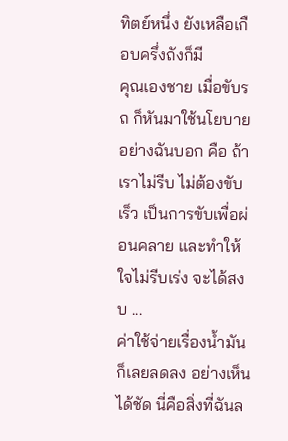ทิตย์หนึ่ง ยังเหลือเกือบครึ่งถังก็มี
คุณเองชาย เมื่อขับรถ ก็หันมาใช้นโยบายอย่างฉันบอก คือ ถ้าเราไม่รีบ ไม่ต้องขับเร็ว เป็นการขับเพื่อผ่อนคลาย และทำให้ใจไม่รีบเร่ง จะได้สงบ ...
ค่าใช้จ่ายเรื่องน้ำมันก็เลยลดลง อย่างเห็นได้ชัด นี่คือสิ่งที่ฉันล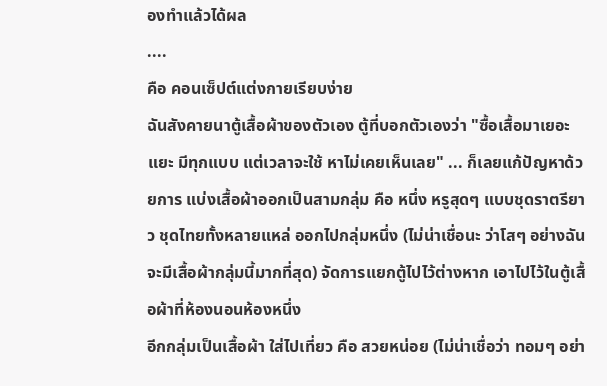องทำแล้วได้ผล
....
คือ คอนเซ็ปต์แต่งกายเรียบง่าย
ฉันสังคายนาตู้เสื้อผ้าของตัวเอง ตู้ที่บอกตัวเองว่า "ซื้อเสื้อมาเยอะแยะ มีทุกแบบ แต่เวลาจะใช้ หาไม่เคยเห็นเลย" ... ก็เลยแก้ปัญหาด้วยการ แบ่งเสื้อผ้าออกเป็นสามกลุ่ม คือ หนึ่ง หรูสุดๆ แบบชุดราตรียาว ชุดไทยทั้งหลายแหล่ ออกไปกลุ่มหนึ่ง (ไม่น่าเชื่อนะ ว่าโสๆ อย่างฉัน จะมีเสื้อผ้ากลุ่มนี้มากที่สุด) จัดการแยกตู้ไปไว้ต่างหาก เอาไปไว้ในตู้เสื้อผ้าที่ห้องนอนห้องหนึ่ง
อีกกลุ่มเป็นเสื้อผ้า ใส่ไปเที่ยว คือ สวยหน่อย (ไม่น่าเชื่อว่า ทอมๆ อย่า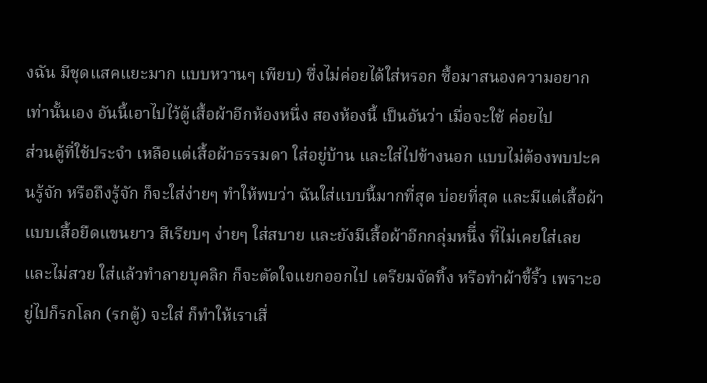งฉัน มีชุดแสคแยะมาก แบบหวานๆ เพียบ) ซึ่งไม่ค่อยได้ใส่หรอก ซื้อมาสนองความอยากเท่านั้นเอง อันนี้เอาไปไว้ตู้เสื้อผ้าอีกห้องหนึ่ง สองห้องนี้ เป็นอันว่า เมื่อจะใช้ ค่อยไป
ส่วนตู้ที่ใช้ประจำ เหลือแต่เสื้อผ้าธรรมดา ใส่อยู่บ้าน และใส่ไปข้างนอก แบบไม่ต้องพบปะคนรู้จัก หรือถึงรู้จัก ก็จะใส่ง่ายๆ ทำให้พบว่า ฉันใส่แบบนี้มากที่สุด บ่อยที่สุด และมีแต่เสื้อผ้าแบบเสื้อยืดแขนยาว สีเรียบๆ ง่ายๆ ใส่สบาย และยังมีเสื้อผ้าอีกกลุ่มหนึี่ง ที่ไม่เคยใส่เลย และไม่สวย ใส่แล้วทำลายบุคลิก ก็จะตัดใจแยกออกไป เตรียมจัดทิ้ง หรือทำผ้าขี้ริ้ว เพราะอยู่ไปก็รกโลก (รกตู้) จะใส่ ก็ทำให้เราเสื่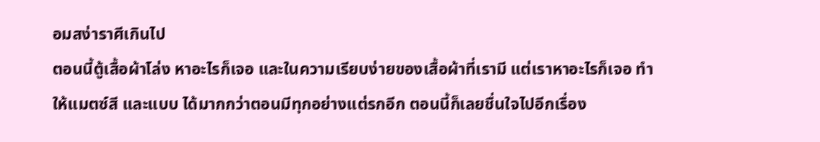อมสง่าราศีเกินไป
ตอนนี้ตู้เสื้อผ้าโล่ง หาอะไรก็เจอ และในความเรียบง่ายของเสื้อผ้าที่เรามี แต่เราหาอะไรก็เจอ ทำให้แมตซ์สี และแบบ ได้มากกว่าตอนมีทุกอย่างแต่รกอีก ตอนนี้ก็เลยชื่นใจไปอีกเรื่อง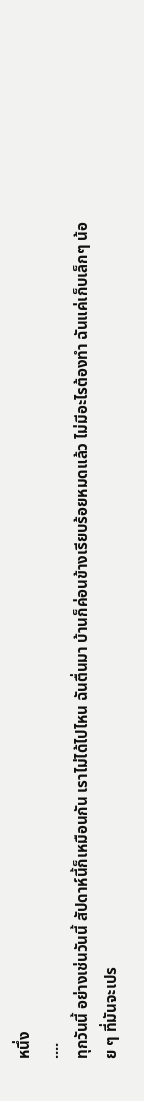หนึ่ง
....
ทุกวันนี้ อย่างเช่นวันนี้ สัปดาห์นี้ก็เหมือนกัน เราไม่ได้ไปไหน ฉันตื่นมา บ้านก็ค่อนข้างเรียบร้อยหมดแล้ว ไม่มีอะไรต้องทำ ฉันแค่เก็บเล็กๆ น้อย ๆ ที่มันจะเปร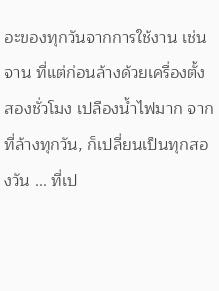อะของทุกวันจากการใช้งาน เช่น จาน ที่แต่ก่อนล้างด้วยเครื่องตั้งสองชั่วโมง เปลืองน้ำไฟมาก จากที่ล้างทุกวัน, ก็เปลี่ยนเป็นทุกสองวัน ... ที่เป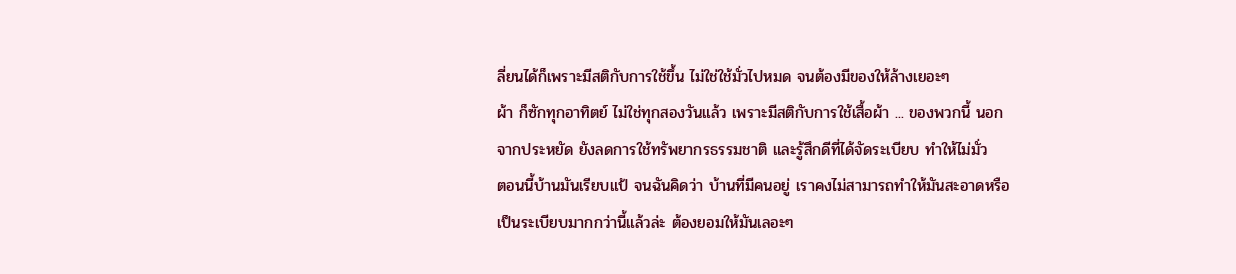ลี่ยนได้ก็เพราะมีสติกับการใช้ขึ้น ไม่ใช่ใช้มั่วไปหมด จนต้องมีของให้ล้างเยอะๆ
ผ้า ก็ซักทุกอาทิตย์ ไม่ใช่ทุกสองวันแล้ว เพราะมีสติกับการใช้เสื้อผ้า ... ของพวกนี้ นอกจากประหยัด ยังลดการใช้ทรัพยากรธรรมชาติ และรู้สึกดีที่ได้จัดระเบียบ ทำให้ไม่มั่ว
ตอนนี้บ้านมันเรียบแป้ จนฉันคิดว่า บ้านที่มีคนอยู่ เราคงไม่สามารถทำให้มันสะอาดหรือเป็นระเบียบมากกว่านี้แล้วล่ะ ต้องยอมให้มันเลอะๆ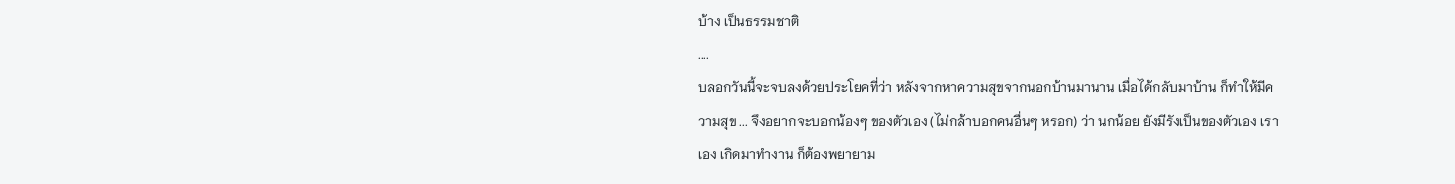บ้าง เป็นธรรมชาติ
....
บลอกวันนี้จะจบลงด้วยประโยคที่ว่า หลังจากหาความสุขจากนอกบ้านมานาน เมื่อได้กลับมาบ้าน ก็ทำให้มีความสุข ... จึงอยากจะบอกน้องๆ ของตัวเอง (ไม่กล้าบอกคนอื่นๆ หรอก) ว่า นกน้อย ยังมีรังเป็นของตัวเอง เราเอง เกิดมาทำงาน ก็ต้องพยายาม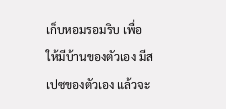เก็บหอมรอมริบ เพื่อให้มีบ้านของตัวเอง มีสเปซของตัวเอง แล้วจะ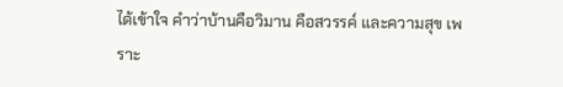ได้เข้าใจ คำว่าบ้านคือวิมาน คือสวรรค์ และความสุข เพราะ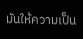มันให้ความเป็น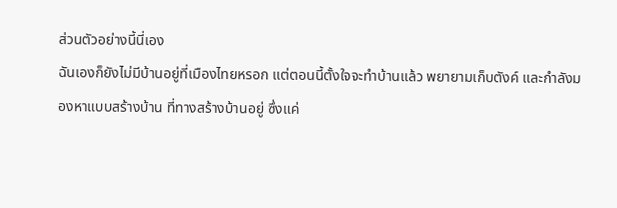ส่วนตัวอย่างนี้นี่เอง
ฉันเองก็ยังไม่มีบ้านอยู่ที่เมืองไทยหรอก แต่ตอนนี้ตั้งใจจะทำบ้านแล้ว พยายามเก็บตังค์ และกำลังมองหาแบบสร้างบ้าน ที่ทางสร้างบ้านอยู่ ซึ่งแค่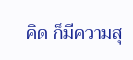คิด ก็มีความสุ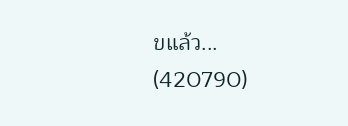ขแล้ว...
(420790)